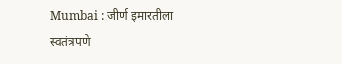Mumbai : जीर्ण इमारतीला स्वतंत्रपणे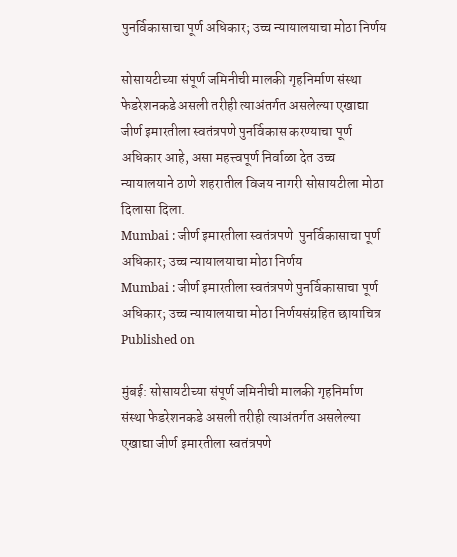पुनर्विकासाचा पूर्ण अधिकार; उच्च न्यायालयाचा मोठा निर्णय

सोसायटीच्या संपूर्ण जमिनीची मालकी गृहनिर्माण संस्था फेडरेशनकडे असली तरीही त्याअंतर्गत असलेल्या एखाद्या जीर्ण इमारतीला स्वतंत्रपणे पुनर्विकास करण्याचा पूर्ण अधिकार आहे, असा महत्त्वपूर्ण निर्वाळा देत उच्च न्यायालयाने ठाणे शहरातील विजय नागरी सोसायटीला मोठा दिलासा दिला.
Mumbai : जीर्ण इमारतीला स्वतंत्रपणे  पुनर्विकासाचा पूर्ण अधिकार; उच्च न्यायालयाचा मोठा निर्णय
Mumbai : जीर्ण इमारतीला स्वतंत्रपणे पुनर्विकासाचा पूर्ण अधिकार; उच्च न्यायालयाचा मोठा निर्णयसंग्रहित छायाचित्र
Published on

मुंबई: सोसायटीच्या संपूर्ण जमिनीची मालकी गृहनिर्माण संस्था फेडरेशनकडे असली तरीही त्याअंतर्गत असलेल्या एखाद्या जीर्ण इमारतीला स्वतंत्रपणे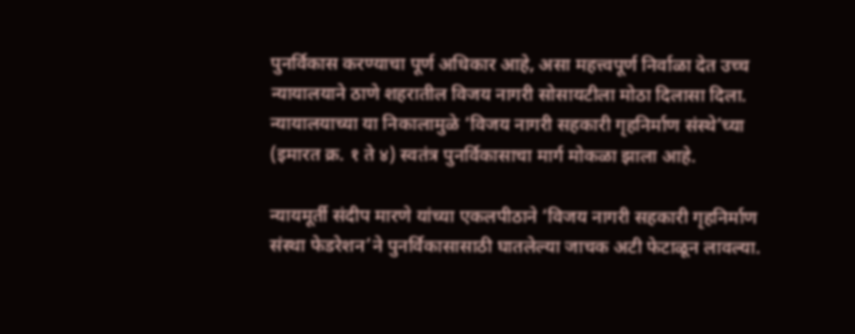पुनर्विकास करण्याचा पूर्ण अधिकार आहे, असा महत्त्वपूर्ण निर्वाळा देत उच्च न्यायालयाने ठाणे शहरातील विजय नागरी सोसायटीला मोठा दिलासा दिला. न्यायालयाच्या या निकालामुळे ‘विजय नागरी सहकारी गृहनिर्माण संस्थे’च्या (इमारत क्र. १ ते ४) स्वतंत्र पुनर्विकासाचा मार्ग मोकळा झाला आहे.

न्यायमूर्ती संदीप मारणे यांच्या एकलपीठाने ‘विजय नागरी सहकारी गृहनिर्माण संस्था फेडरेशन’ने पुनर्विकासासाठी घातलेल्या जाचक अटी फेटाळून लावल्या.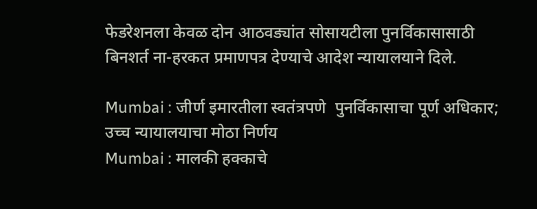फेडरेशनला केवळ दोन आठवड्यांत सोसायटीला पुनर्विकासासाठी बिनशर्त ना-हरकत प्रमाणपत्र देण्याचे आदेश न्यायालयाने दिले.

Mumbai : जीर्ण इमारतीला स्वतंत्रपणे  पुनर्विकासाचा पूर्ण अधिकार; उच्च न्यायालयाचा मोठा निर्णय
Mumbai : मालकी हक्काचे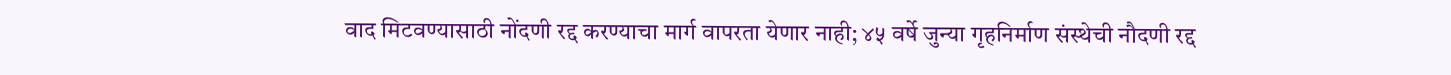वाद मिटवण्यासाठी नोंदणी रद्द करण्याचा मार्ग वापरता येणार नाही; ४५ वर्षे जुन्या गृहनिर्माण संस्थेची नौदणी रद्द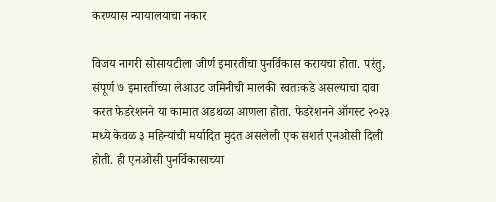करण्यास न्यायालयाचा नकार

विजय नागरी सोसायटीला जीर्ण इमारतींचा पुनर्विकास करायचा होता. परंतु, संपूर्ण ७ इमारतींच्या लेआउट जमिनीची मालकी स्वतःकडे असल्याचा दावा करत फेडरेशनने या कामात अडथळा आणला होता. फेडरेशनने ऑगस्ट २०२३ मध्ये केवळ ३ महिन्यांची मर्यादित मुदत असलेली एक सशर्त एनओसी दिली होती. ही एनओसी पुनर्विकासाच्या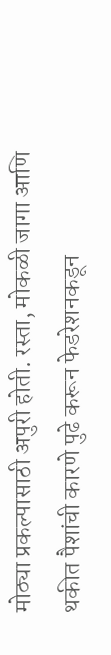मोठ्या प्रकल्पासाठी अपुरी होती. रस्ता, मोकळी जागा आणि थकीत पैशांची कारणे पुढे करून फेडरेशनकडून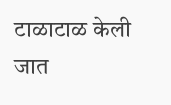टाळाटाळ केली जात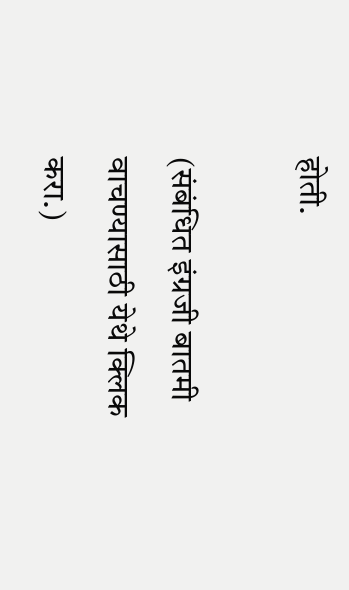होती.

(संबंधित इंग्रजी बातमी वाचण्यासाठी येथे क्लिक करा.)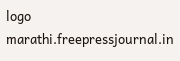logo
marathi.freepressjournal.in